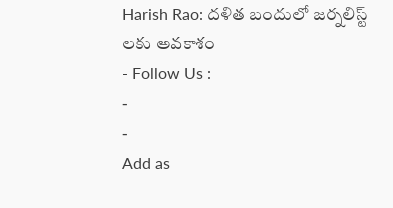Harish Rao: దళిత బందులో జర్నలిస్ట్ లకు అవకాశం
- Follow Us :
-
-
Add as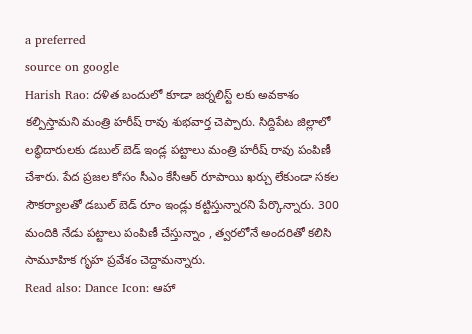a preferred
source on google
Harish Rao: దళిత బందులో కూడా జర్నలిస్ట్ లకు అవకాశం కల్పిస్తామని మంత్రి హరీష్ రావు శుభవార్త చెప్పారు. సిద్దిపేట జిల్లాలో లబ్ధిదారులకు డబుల్ బెడ్ ఇండ్ల పట్టాలు మంత్రి హరీష్ రావు పంపిణీ చేశారు. పేద ప్రజల కోసం సీఎం కేసీఆర్ రూపాయి ఖర్చు లేకుండా సకల సౌకర్యాలతో డబుల్ బెడ్ రూం ఇండ్లు కట్టిస్తున్నారని పేర్కొన్నారు. 300 మందికి నేడు పట్టాలు పంపిణీ చేస్తున్నాం , త్వరలోనే అందరితో కలిసి సామూహిక గృహ ప్రవేశం చెద్దామన్నారు.
Read also: Dance Icon: ఆహా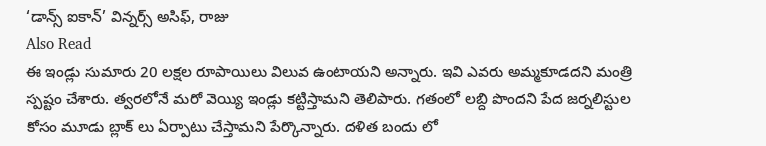‘డాన్స్ ఐకాన్’ విన్నర్స్ అసిఫ్, రాజు
Also Read
ఈ ఇండ్లు సుమారు 20 లక్షల రూపాయిలు విలువ ఉంటాయని అన్నారు. ఇవి ఎవరు అమ్మకూడదని మంత్రి స్పష్టం చేశారు. త్వరలోనే మరో వెయ్యి ఇండ్లు కట్టిస్తామని తెలిపారు. గతంలో లబ్ది పొందని పేద జర్నలిస్టుల కోసం మూడు బ్లాక్ లు ఏర్పాటు చేస్తామని పేర్కొన్నారు. దళిత బందు లో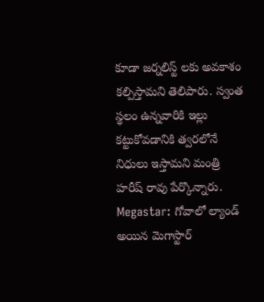కూడా జర్నలిస్ట్ లకు అవకాశం కల్పిస్తామని తెలిపారు. స్వంత స్థలం ఉన్నవారికి ఇల్లు కట్టుకోవడానికి త్వరలోనే నిధులు ఇస్తామని మంత్రి హరీష్ రావు పేర్కొన్నారు.
Megastar: గోవాలో ల్యాండ్ అయిన మెగాస్టార్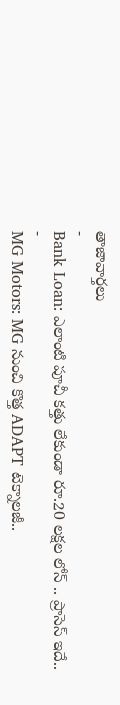తాజావార్తలు
-
Bank Loan: ఎలాంటి పూచీ కత్తు లేకుండా రూ.20 లక్షల లోన్ .. ప్రాసెస్ ఇదే..
-
MG Motors: MG నుంచి కొత్త ADAPT టెక్నాలజీ..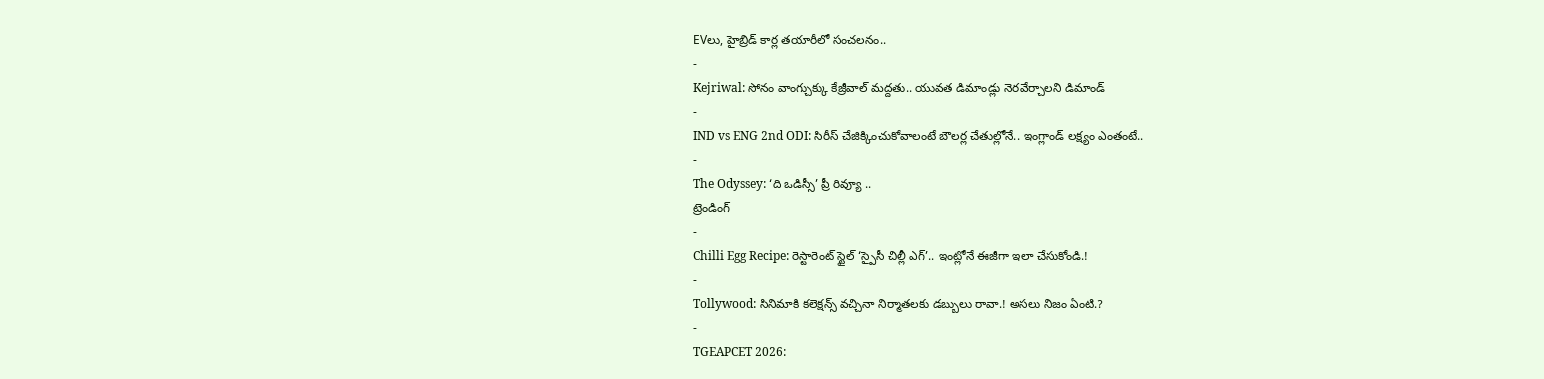EVలు, హైబ్రిడ్ కార్ల తయారీలో సంచలనం..
-
Kejriwal: సోనం వాంగ్చుక్కు కేజ్రీవాల్ మద్దతు.. యువత డిమాండ్లు నెరవేర్చాలని డిమాండ్
-
IND vs ENG 2nd ODI: సిరీస్ చేజిక్కించుకోవాలంటే బౌలర్ల చేతుల్లోనే.. ఇంగ్లాండ్ లక్ష్యం ఎంతంటే..
-
The Odyssey: ‘ది ఒడిస్సీ’ ప్రీ రివ్యూ ..
ట్రెండింగ్
-
Chilli Egg Recipe: రెస్టారెంట్ స్టైల్ ‘స్పైసీ చిల్లీ ఎగ్’.. ఇంట్లోనే ఈజీగా ఇలా చేసుకోండి.!
-
Tollywood: సినిమాకి కలెక్షన్స్ వచ్చినా నిర్మాతలకు డబ్బులు రావా.! అసలు నిజం ఏంటి.?
-
TGEAPCET 2026: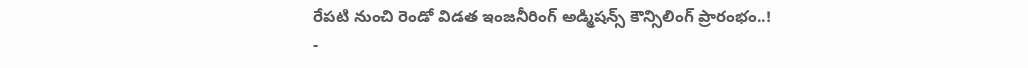రేపటి నుంచి రెండో విడత ఇంజనీరింగ్ అడ్మిషన్స్ కౌన్సిలింగ్ ప్రారంభం..!
-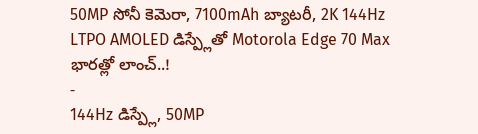50MP సోనీ కెమెరా, 7100mAh బ్యాటరీ, 2K 144Hz LTPO AMOLED డిస్ప్లేతో Motorola Edge 70 Max భారత్లో లాంచ్..!
-
144Hz డిస్ప్లే, 50MP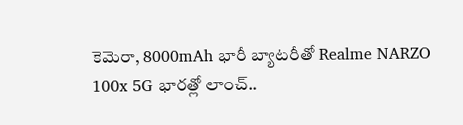కెమెరా, 8000mAh భారీ బ్యాటరీతో Realme NARZO 100x 5G భారత్లో లాంచ్..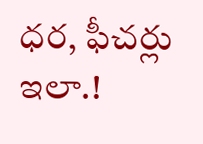ధర, ఫీచర్లు ఇలా.!